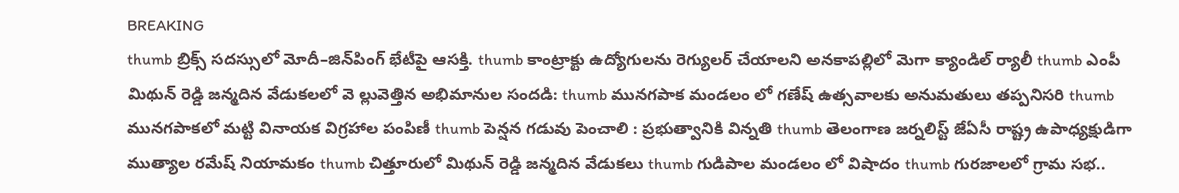BREAKING
thumb బ్రిక్స్ సదస్సులో మోదీ–జిన్‌పింగ్ భేటీపై ఆసక్తి. thumb కాంట్రాక్టు ఉద్యోగులను రెగ్యులర్ చేయాలని అనకాపల్లిలో మెగా క్యాండిల్ ర్యాలీ thumb ఎంపీ మిథున్ రెడ్డి జన్మదిన వేడుకలలో వె ల్లువెత్తిన అభిమానుల సందడి: thumb మునగపాక మండలం లో గణేష్ ఉత్సవాలకు అనుమతులు తప్పనిసరి thumb మునగపాకలో మట్టి వినాయక విగ్రహాల పంపిణీ thumb పెన్షన గడువు పెంచాలి : ప్రభుత్వానికి విన్నతి thumb తెలంగాణ జర్నలిస్ట్ జేఏసీ రాష్ట్ర ఉపాధ్యక్షుడిగా ముత్యాల రమేష్ నియామకం thumb చిత్తూరులో మిథున్ రెడ్డి జన్మదిన వేడుకలు thumb గుడిపాల మండలం లో విషాదం thumb గురజాలలో గ్రామ సభ..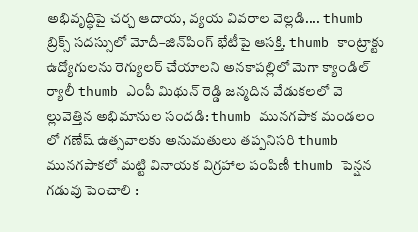అభివృద్ధిపై చర్చ ఆదాయ, వ్యయ వివరాల వెల్లడి.... thumb బ్రిక్స్ సదస్సులో మోదీ–జిన్‌పింగ్ భేటీపై ఆసక్తి. thumb కాంట్రాక్టు ఉద్యోగులను రెగ్యులర్ చేయాలని అనకాపల్లిలో మెగా క్యాండిల్ ర్యాలీ thumb ఎంపీ మిథున్ రెడ్డి జన్మదిన వేడుకలలో వె ల్లువెత్తిన అభిమానుల సందడి: thumb మునగపాక మండలం లో గణేష్ ఉత్సవాలకు అనుమతులు తప్పనిసరి thumb మునగపాకలో మట్టి వినాయక విగ్రహాల పంపిణీ thumb పెన్షన గడువు పెంచాలి :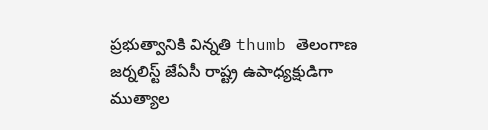ప్రభుత్వానికి విన్నతి thumb తెలంగాణ జర్నలిస్ట్ జేఏసీ రాష్ట్ర ఉపాధ్యక్షుడిగా ముత్యాల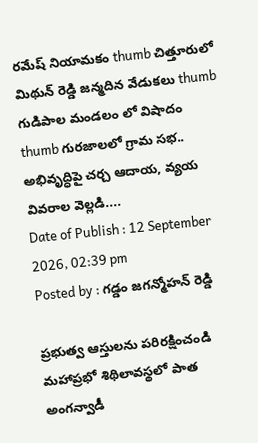రమేష్ నియామకం thumb చిత్తూరులో మిథున్ రెడ్డి జన్మదిన వేడుకలు thumb గుడిపాల మండలం లో విషాదం thumb గురజాలలో గ్రామ సభ.. అభివృద్ధిపై చర్చ ఆదాయ, వ్యయ వివరాల వెల్లడి....
Date of Publish : 12 September 2026, 02:39 pm
Posted by : గడ్డం జగన్మోహన్ రెడ్డి

ప్రభుత్వ ఆస్తులను పరిరక్షించండి మహాప్రభో శిథిలావస్థలో పాత అంగన్వాడీ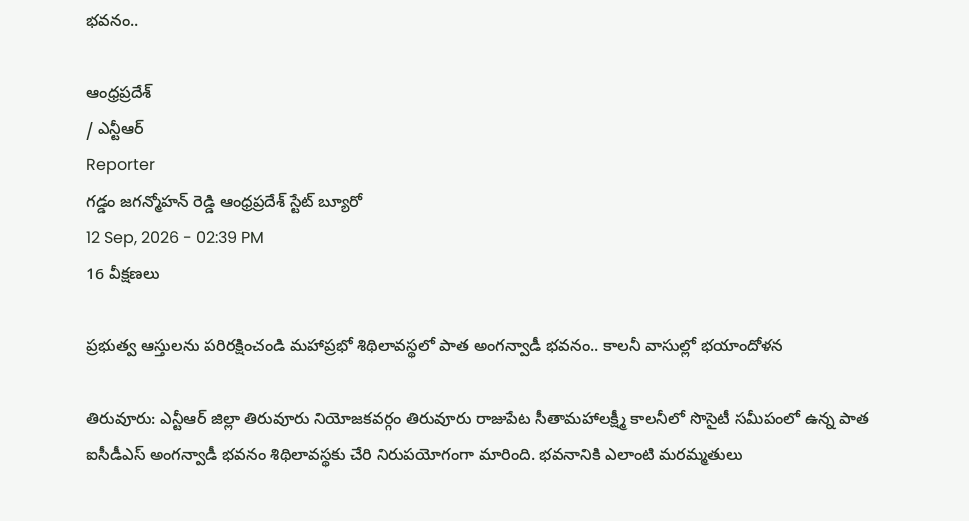భవనం..

ఆంధ్రప్రదేశ్
/ ఎన్టీఆర్
Reporter
గడ్డం జగన్మోహన్ రెడ్డి ఆంధ్రప్రదేశ్ స్టేట్ బ్యూరో
12 Sep, 2026 - 02:39 PM
16 వీక్షణలు

ప్రభుత్వ ఆస్తులను పరిరక్షించండి మహాప్రభో శిథిలావస్థలో పాత అంగన్వాడీ భవనం.. కాలనీ వాసుల్లో భయాందోళన

తిరువూరు: ఎన్టీఆర్ జిల్లా తిరువూరు నియోజకవర్గం తిరువూరు రాజుపేట సీతామహాలక్ష్మీ కాలనీలో సొసైటీ సమీపంలో ఉన్న పాత ఐసీడీఎస్ అంగన్వాడీ భవనం శిథిలావస్థకు చేరి నిరుపయోగంగా మారింది. భవనానికి ఎలాంటి మరమ్మతులు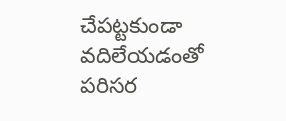చేపట్టకుండా వదిలేయడంతో పరిసర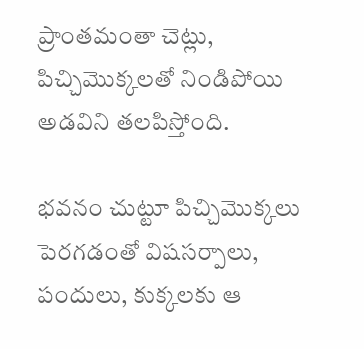ప్రాంతమంతా చెట్లు, పిచ్చిమొక్కలతో నిండిపోయి అడవిని తలపిస్తోంది.

భవనం చుట్టూ పిచ్చిమొక్కలు పెరగడంతో విషసర్పాలు, పందులు, కుక్కలకు ఆ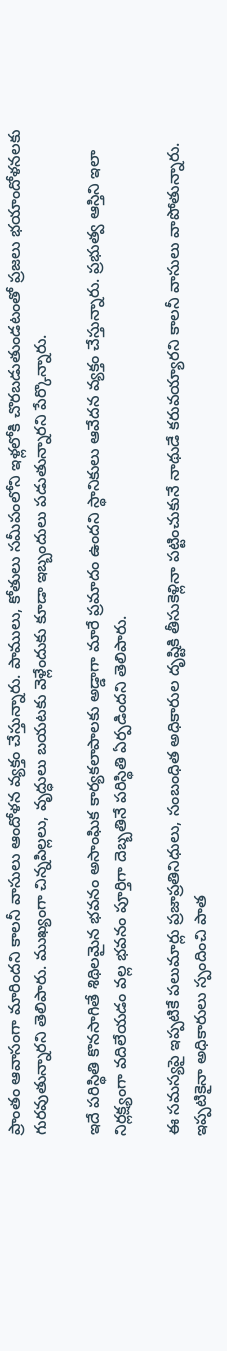ప్రాంతం ఆవాసంగా మారిందని కాలనీ వాసులు ఆందోళన వ్యక్తం చేస్తున్నారు. పాములు, కోతులు సమీపంలోని ఇళ్లలోకి చొరబడుతుండటంతో ప్రజలు భయాందోళనలకు గురవుతున్నారని తెలిపారు. ముఖ్యంగా చిన్నపిల్లలు, వృద్ధులు బయటకు వెళ్లేందుకు కూడా ఇబ్బందులు పడుతున్నారని పేర్కొన్నారు.

ఇదే పరిస్థితి కొనసాగితే శిథిలమైన భవనం అసాంఘిక కార్యకలాపాలకు అడ్డాగా మారే ప్రమాదం ఉందని స్థానికులు ఆవేదన వ్యక్తం చేస్తున్నారు. ప్రభుత్వ ఆస్తిని ఇలా నిర్లక్ష్యంగా వదిలేయడం వల్ల భవనం పూర్తిగా దెబ్బతినే పరిస్థితి ఏర్పడిందని తెలిపారు.

ఈ సమస్యపై ఇప్పటికే పలుమార్లు ప్రజాప్రతినిధులు, సంబంధిత అధికారుల దృష్టికి తీసుకెళ్లినా పట్టించుకునే నాథుడే కరువయ్యారని కాలనీ వాసులు వాపోతున్నారు. ఇప్పటికైనా అధికారులు స్పందించి పాత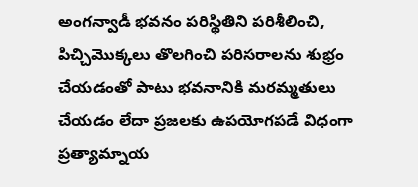అంగన్వాడీ భవనం పరిస్థితిని పరిశీలించి, పిచ్చిమొక్కలు తొలగించి పరిసరాలను శుభ్రం చేయడంతో పాటు భవనానికి మరమ్మతులు చేయడం లేదా ప్రజలకు ఉపయోగపడే విధంగా ప్రత్యామ్నాయ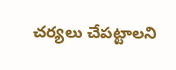చర్యలు చేపట్టాలని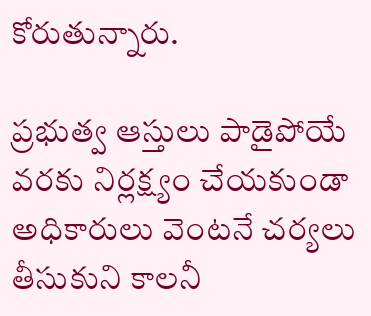కోరుతున్నారు.

ప్రభుత్వ ఆస్తులు పాడైపోయే వరకు నిర్లక్ష్యం చేయకుండా అధికారులు వెంటనే చర్యలు తీసుకుని కాలనీ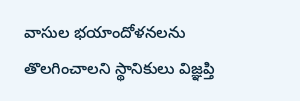వాసుల భయాందోళనలను తొలగించాలని స్థానికులు విజ్ఞప్తి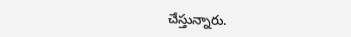చేస్తున్నారు.